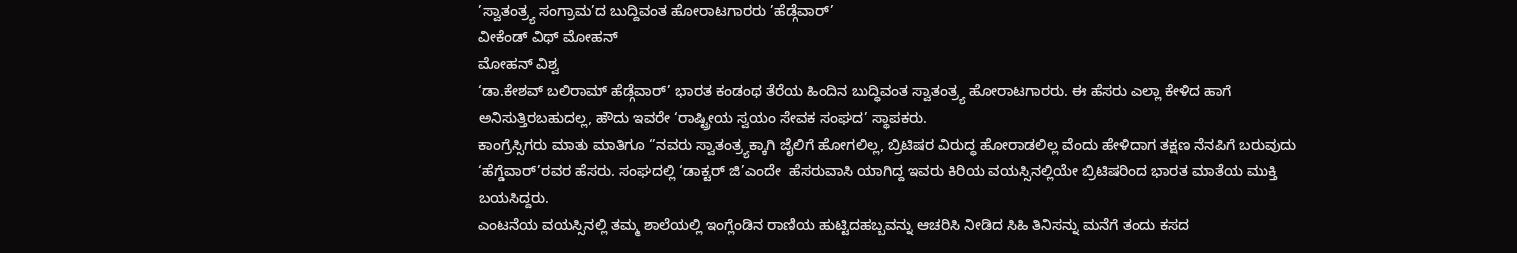’ಸ್ವಾತಂತ್ರ‍್ಯ ಸಂಗ್ರಾಮ’ದ ಬುದ್ದಿವಂತ ಹೋರಾಟಗಾರರು ’ಹೆಡ್ಗೆವಾರ್‌’
ವೀಕೆಂಡ್‌ ವಿಥ್‌ ಮೋಹನ್‌
ಮೋಹನ್‌ ವಿಶ್ವ
‘ಡಾ.ಕೇಶವ್ ಬಲಿರಾಮ್ ಹೆಡ್ಗೆವಾರ್’ ಭಾರತ ಕಂಡಂಥ ತೆರೆಯ ಹಿಂದಿನ ಬುದ್ಧಿವಂತ ಸ್ವಾತಂತ್ರ್ಯ ಹೋರಾಟಗಾರರು. ಈ ಹೆಸರು ಎಲ್ಲಾ ಕೇಳಿದ ಹಾಗೆ ಅನಿಸುತ್ತಿರಬಹುದಲ್ಲ, ಹೌದು ಇವರೇ ‘ರಾಷ್ಟ್ರೀಯ ಸ್ವಯಂ ಸೇವಕ ಸಂಘದ’ ಸ್ಥಾಪಕರು.
ಕಾಂಗ್ರೆಸ್ಸಿಗರು ಮಾತು ಮಾತಿಗೂ ‘’ನವರು ಸ್ವಾತಂತ್ರ್ಯಕ್ಕಾಗಿ ಜೈಲಿಗೆ ಹೋಗಲಿಲ್ಲ, ಬ್ರಿಟಿಷರ ವಿರುದ್ಧ ಹೋರಾಡಲಿಲ್ಲ ವೆಂದು ಹೇಳಿದಾಗ ತಕ್ಷಣ ನೆನಪಿಗೆ ಬರುವುದು ‘ಹೆಗ್ಡೆವಾರ್’ರವರ ಹೆಸರು. ಸಂಘದಲ್ಲಿ ‘ಡಾಕ್ಟರ್ ಜಿ’ಎಂದೇ  ಹೆಸರುವಾಸಿ ಯಾಗಿದ್ದ ಇವರು ಕಿರಿಯ ವಯಸ್ಸಿನಲ್ಲಿಯೇ ಬ್ರಿಟಿಷರಿಂದ ಭಾರತ ಮಾತೆಯ ಮುಕ್ತಿ ಬಯಸಿದ್ದರು.
ಎಂಟನೆಯ ವಯಸ್ಸಿನಲ್ಲಿ ತಮ್ಮ ಶಾಲೆಯಲ್ಲಿ ಇಂಗ್ಲೆಂಡಿನ ರಾಣಿಯ ಹುಟ್ಟಿದಹಬ್ಬವನ್ನು ಆಚರಿಸಿ ನೀಡಿದ ಸಿಹಿ ತಿನಿಸನ್ನು ಮನೆಗೆ ತಂದು ಕಸದ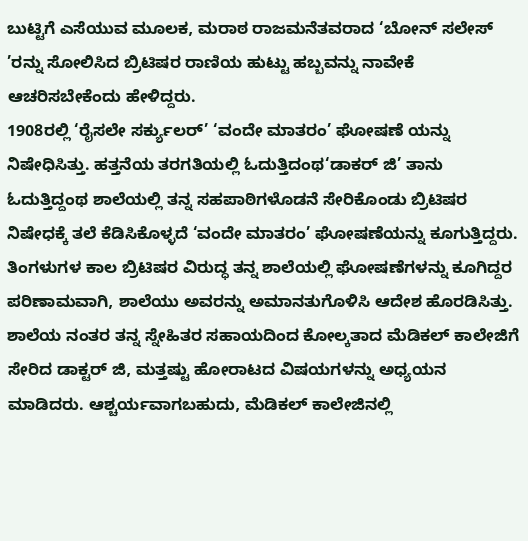ಬುಟ್ಟಿಗೆ ಎಸೆಯುವ ಮೂಲಕ, ಮರಾಠ ರಾಜಮನೆತವರಾದ ‘ಬೋನ್ ಸಲೇಸ್ ’ರನ್ನು ಸೋಲಿಸಿದ ಬ್ರಿಟಿಷರ ರಾಣಿಯ ಹುಟ್ಟು ಹಬ್ಬವನ್ನು ನಾವೇಕೆ ಆಚರಿಸಬೇಕೆಂದು ಹೇಳಿದ್ದರು.
1908ರಲ್ಲಿ ‘ರೈಸಲೇ ಸರ್ಕ್ಯುಲರ್’ ‘ವಂದೇ ಮಾತರಂ’ ಘೋಷಣೆ ಯನ್ನು ನಿಷೇಧಿಸಿತ್ತು. ಹತ್ತನೆಯ ತರಗತಿಯಲ್ಲಿ ಓದುತ್ತಿದಂಥ‘ಡಾಕರ್ ಜಿ’ ತಾನು ಓದುತ್ತಿದ್ದಂಥ ಶಾಲೆಯಲ್ಲಿ ತನ್ನ ಸಹಪಾಠಿಗಳೊಡನೆ ಸೇರಿಕೊಂಡು ಬ್ರಿಟಿಷರ ನಿಷೇಧಕ್ಕೆ ತಲೆ ಕೆಡಿಸಿಕೊಳ್ಳದೆ ‘ವಂದೇ ಮಾತರಂ’ ಘೋಷಣೆಯನ್ನು ಕೂಗುತ್ತಿದ್ದರು. ತಿಂಗಳುಗಳ ಕಾಲ ಬ್ರಿಟಿಷರ ವಿರುದ್ಧ ತನ್ನ ಶಾಲೆಯಲ್ಲಿ ಘೋಷಣೆಗಳನ್ನು ಕೂಗಿದ್ದರ ಪರಿಣಾಮವಾಗಿ, ಶಾಲೆಯು ಅವರನ್ನು ಅಮಾನತುಗೊಳಿಸಿ ಆದೇಶ ಹೊರಡಿಸಿತ್ತು.
ಶಾಲೆಯ ನಂತರ ತನ್ನ ಸ್ನೇಹಿತರ ಸಹಾಯದಿಂದ ಕೋಲ್ಕತಾದ ಮೆಡಿಕಲ್ ಕಾಲೇಜಿಗೆ ಸೇರಿದ ಡಾಕ್ಟರ್ ಜಿ, ಮತ್ತಷ್ಟು ಹೋರಾಟದ ವಿಷಯಗಳನ್ನು ಅಧ್ಯಯನ ಮಾಡಿದರು. ಆಶ್ಚರ್ಯವಾಗಬಹುದು, ಮೆಡಿಕಲ್ ಕಾಲೇಜಿನಲ್ಲಿ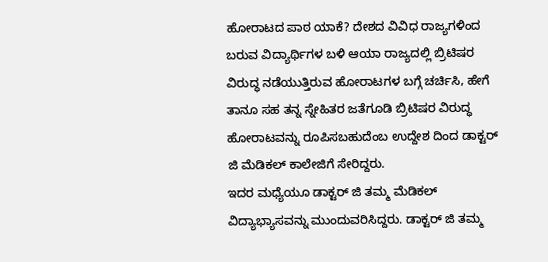ಹೋರಾಟದ ಪಾಠ ಯಾಕೆ? ದೇಶದ ವಿವಿಧ ರಾಜ್ಯಗಳಿಂದ ಬರುವ ವಿದ್ಯಾರ್ಥಿಗಳ ಬಳಿ ಆಯಾ ರಾಜ್ಯದಲ್ಲಿ ಬ್ರಿಟಿಷರ ವಿರುದ್ಧ ನಡೆಯುತ್ತಿರುವ ಹೋರಾಟಗಳ ಬಗ್ಗೆ ಚರ್ಚಿಸಿ, ಹೇಗೆ ತಾನೂ ಸಹ ತನ್ನ ಸ್ನೇಹಿತರ ಜತೆಗೂಡಿ ಬ್ರಿಟಿಷರ ವಿರುದ್ಧ ಹೋರಾಟವನ್ನು ರೂಪಿಸಬಹುದೆಂಬ ಉದ್ದೇಶ ದಿಂದ ಡಾಕ್ಟರ್ ಜಿ ಮೆಡಿಕಲ್ ಕಾಲೇಜಿಗೆ ಸೇರಿದ್ದರು.
ಇದರ ಮಧ್ಯೆಯೂ ಡಾಕ್ಟರ್ ಜಿ ತಮ್ಮ ಮೆಡಿಕಲ್ ವಿದ್ಯಾಭ್ಯಾಸವನ್ನು ಮುಂದುವರಿಸಿದ್ದರು. ಡಾಕ್ಟರ್ ಜಿ ತಮ್ಮ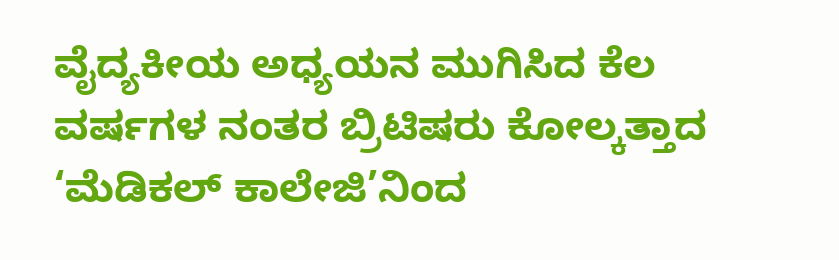ವೈದ್ಯಕೀಯ ಅಧ್ಯಯನ ಮುಗಿಸಿದ ಕೆಲ ವರ್ಷಗಳ ನಂತರ ಬ್ರಿಟಿಷರು ಕೋಲ್ಕತ್ತಾದ ‘ಮೆಡಿಕಲ್ ಕಾಲೇಜಿ’ನಿಂದ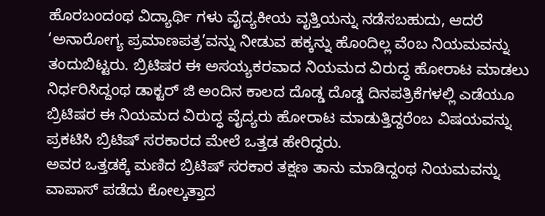ಹೊರಬಂದಂಥ ವಿದ್ಯಾರ್ಥಿ ಗಳು ವೈದ್ಯಕೀಯ ವೃತ್ತಿಯನ್ನು ನಡೆಸಬಹುದು, ಆದರೆ ‘ಅನಾರೋಗ್ಯ ಪ್ರಮಾಣಪತ್ರ’ವನ್ನು ನೀಡುವ ಹಕ್ಕನ್ನು ಹೊಂದಿಲ್ಲ ವೆಂಬ ನಿಯಮವನ್ನು ತಂದುಬಿಟ್ಟರು. ಬ್ರಿಟಿಷರ ಈ ಅಸಯ್ಯಕರವಾದ ನಿಯಮದ ವಿರುದ್ಧ ಹೋರಾಟ ಮಾಡಲು ನಿರ್ಧರಿಸಿದ್ದಂಥ ಡಾಕ್ಟರ್ ಜಿ ಅಂದಿನ ಕಾಲದ ದೊಡ್ಡ ದೊಡ್ಡ ದಿನಪತ್ರಿಕೆಗಳಲ್ಲಿ ಎಡೆಯೂ ಬ್ರಿಟಿಷರ ಈ ನಿಯಮದ ವಿರುದ್ಧ ವೈದ್ಯರು ಹೋರಾಟ ಮಾಡುತ್ತಿದ್ದರೆಂಬ ವಿಷಯವನ್ನು ಪ್ರಕಟಿಸಿ ಬ್ರಿಟಿಷ್ ಸರಕಾರದ ಮೇಲೆ ಒತ್ತಡ ಹೇರಿದ್ದರು.
ಅವರ ಒತ್ತಡಕ್ಕೆ ಮಣಿದ ಬ್ರಿಟಿಷ್ ಸರಕಾರ ತಕ್ಷಣ ತಾನು ಮಾಡಿದ್ದಂಥ ನಿಯಮವನ್ನು ವಾಪಾಸ್ ಪಡೆದು ಕೋಲ್ಕತ್ತಾದ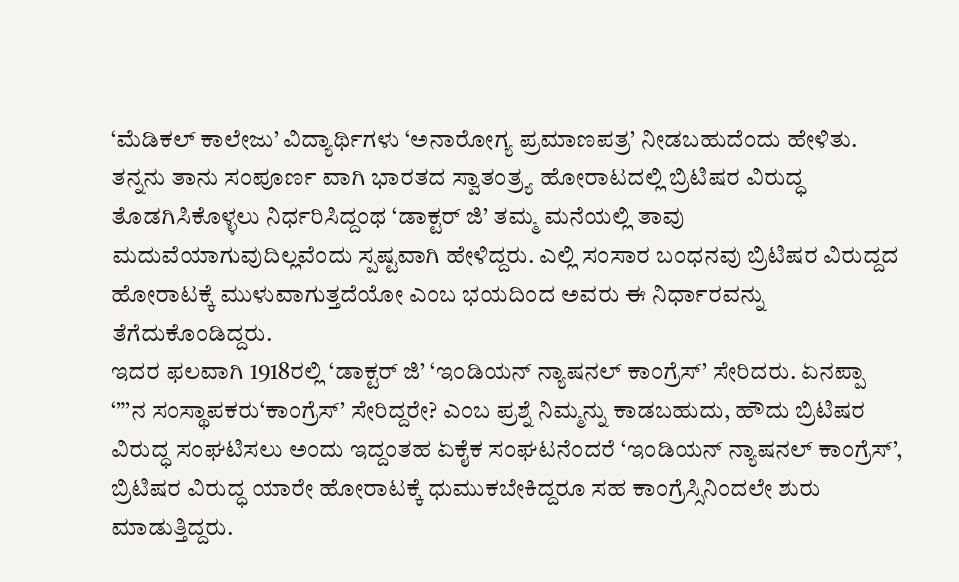‘ಮೆಡಿಕಲ್ ಕಾಲೇಜು’ ವಿದ್ಯಾರ್ಥಿಗಳು ‘ಅನಾರೋಗ್ಯ ಪ್ರಮಾಣಪತ್ರ’ ನೀಡಬಹುದೆಂದು ಹೇಳಿತು. ತನ್ನನು ತಾನು ಸಂಪೂರ್ಣ ವಾಗಿ ಭಾರತದ ಸ್ವಾತಂತ್ರ್ಯ ಹೋರಾಟದಲ್ಲಿ ಬ್ರಿಟಿಷರ ವಿರುದ್ಧ ತೊಡಗಿಸಿಕೊಳ್ಳಲು ನಿರ್ಧರಿಸಿದ್ದಂಥ ‘ಡಾಕ್ಟರ್ ಜಿ’ ತಮ್ಮ ಮನೆಯಲ್ಲಿ ತಾವು ಮದುವೆಯಾಗುವುದಿಲ್ಲವೆಂದು ಸ್ಪಷ್ಟವಾಗಿ ಹೇಳಿದ್ದರು. ಎಲ್ಲಿ ಸಂಸಾರ ಬಂಧನವು ಬ್ರಿಟಿಷರ ವಿರುದ್ದದ ಹೋರಾಟಕ್ಕೆ ಮುಳುವಾಗುತ್ತದೆಯೋ ಎಂಬ ಭಯದಿಂದ ಅವರು ಈ ನಿರ್ಧಾರವನ್ನು ತೆಗೆದುಕೊಂಡಿದ್ದರು.
ಇದರ ಫಲವಾಗಿ 1918ರಲ್ಲಿ ‘ಡಾಕ್ಟರ್ ಜಿ’ ‘ಇಂಡಿಯನ್ ನ್ಯಾಷನಲ್ ಕಾಂಗ್ರೆಸ್’ ಸೇರಿದರು. ಏನಪ್ಪಾ ‘”’ನ ಸಂಸ್ಥಾಪಕರು‘ಕಾಂಗ್ರೆಸ್’ ಸೇರಿದ್ದರೇ? ಎಂಬ ಪ್ರಶ್ನೆ ನಿಮ್ಮನ್ನು ಕಾಡಬಹುದು, ಹೌದು ಬ್ರಿಟಿಷರ ವಿರುದ್ಧ ಸಂಘಟಿಸಲು ಅಂದು ಇದ್ದಂತಹ ಏಕೈಕ ಸಂಘಟನೆಂದರೆ ‘ಇಂಡಿಯನ್ ನ್ಯಾಷನಲ್ ಕಾಂಗ್ರೆಸ್’, ಬ್ರಿಟಿಷರ ವಿರುದ್ಧ ಯಾರೇ ಹೋರಾಟಕ್ಕೆ ಧುಮುಕಬೇಕಿದ್ದರೂ ಸಹ ಕಾಂಗ್ರೆಸ್ಸಿನಿಂದಲೇ ಶುರು ಮಾಡುತ್ತಿದ್ದರು.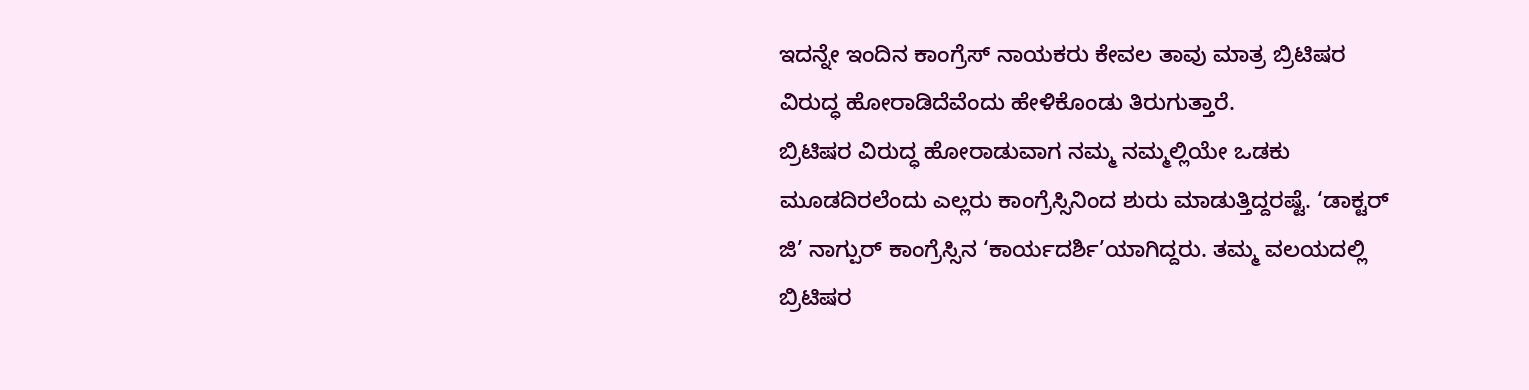ಇದನ್ನೇ ಇಂದಿನ ಕಾಂಗ್ರೆಸ್ ನಾಯಕರು ಕೇವಲ ತಾವು ಮಾತ್ರ ಬ್ರಿಟಿಷರ ವಿರುದ್ಧ ಹೋರಾಡಿದೆವೆಂದು ಹೇಳಿಕೊಂಡು ತಿರುಗುತ್ತಾರೆ.
ಬ್ರಿಟಿಷರ ವಿರುದ್ಧ ಹೋರಾಡುವಾಗ ನಮ್ಮ ನಮ್ಮಲ್ಲಿಯೇ ಒಡಕು ಮೂಡದಿರಲೆಂದು ಎಲ್ಲರು ಕಾಂಗ್ರೆಸ್ಸಿನಿಂದ ಶುರು ಮಾಡುತ್ತಿದ್ದರಷ್ಟೆ. ‘ಡಾಕ್ಟರ್ ಜಿ’ ನಾಗ್ಪುರ್ ಕಾಂಗ್ರೆಸ್ಸಿನ ‘ಕಾರ್ಯದರ್ಶಿ’ಯಾಗಿದ್ದರು. ತಮ್ಮ ವಲಯದಲ್ಲಿ ಬ್ರಿಟಿಷರ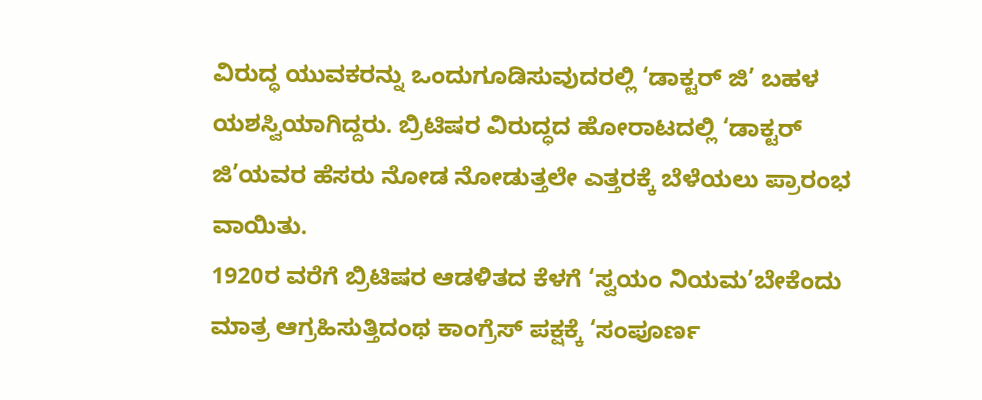ವಿರುದ್ಧ ಯುವಕರನ್ನು ಒಂದುಗೂಡಿಸುವುದರಲ್ಲಿ ‘ಡಾಕ್ಟರ್ ಜಿ’ ಬಹಳ ಯಶಸ್ವಿಯಾಗಿದ್ದರು. ಬ್ರಿಟಿಷರ ವಿರುದ್ಧದ ಹೋರಾಟದಲ್ಲಿ ‘ಡಾಕ್ಟರ್ ಜಿ’ಯವರ ಹೆಸರು ನೋಡ ನೋಡುತ್ತಲೇ ಎತ್ತರಕ್ಕೆ ಬೆಳೆಯಲು ಪ್ರಾರಂಭ ವಾಯಿತು.
1920ರ ವರೆಗೆ ಬ್ರಿಟಿಷರ ಆಡಳಿತದ ಕೆಳಗೆ ‘ಸ್ವಯಂ ನಿಯಮ’ಬೇಕೆಂದು ಮಾತ್ರ ಆಗ್ರಹಿಸುತ್ತಿದಂಥ ಕಾಂಗ್ರೆಸ್ ಪಕ್ಷಕ್ಕೆ ‘ಸಂಪೂರ್ಣ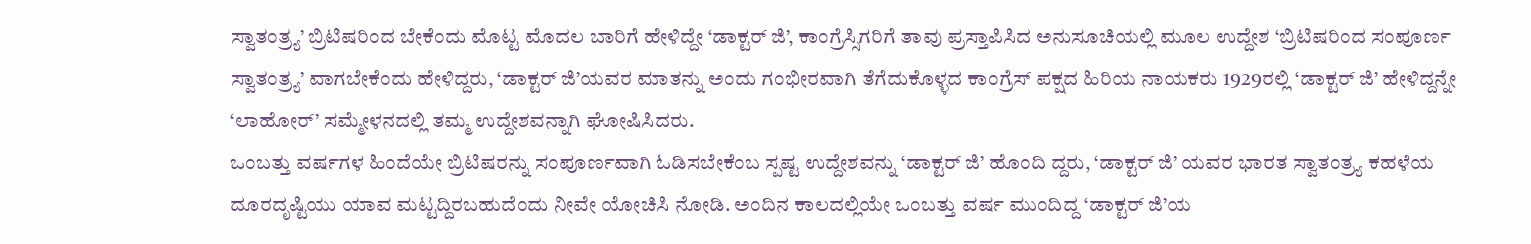ಸ್ವಾತಂತ್ರ್ಯ’ ಬ್ರಿಟಿಷರಿಂದ ಬೇಕೆಂದು ಮೊಟ್ಟ ಮೊದಲ ಬಾರಿಗೆ ಹೇಳಿದ್ದೇ ‘ಡಾಕ್ಟರ್ ಜಿ’, ಕಾಂಗ್ರೆಸ್ಸಿಗರಿಗೆ ತಾವು ಪ್ರಸ್ತಾಪಿಸಿದ ಅನುಸೂಚಿಯಲ್ಲಿ ಮೂಲ ಉದ್ದೇಶ ‘ಬ್ರಿಟಿಷರಿಂದ ಸಂಪೂರ್ಣ ಸ್ವಾತಂತ್ರ್ಯ’ ವಾಗಬೇಕೆಂದು ಹೇಳಿದ್ದರು, ‘ಡಾಕ್ಟರ್ ಜಿ’ಯವರ ಮಾತನ್ನು ಅಂದು ಗಂಭೀರವಾಗಿ ತೆಗೆದುಕೊಳ್ಳದ ಕಾಂಗ್ರೆಸ್ ಪಕ್ಷದ ಹಿರಿಯ ನಾಯಕರು 1929ರಲ್ಲಿ ‘ಡಾಕ್ಟರ್ ಜಿ’ ಹೇಳಿದ್ದನ್ನೇ ‘ಲಾಹೋರ್’ ಸಮ್ಮೇಳನದಲ್ಲಿ ತಮ್ಮ ಉದ್ದೇಶವನ್ನಾಗಿ ಘೋಷಿಸಿದರು.
ಒಂಬತ್ತು ವರ್ಷಗಳ ಹಿಂದೆಯೇ ಬ್ರಿಟಿಷರನ್ನು ಸಂಪೂರ್ಣವಾಗಿ ಓಡಿಸಬೇಕೆಂಬ ಸ್ಪಷ್ಟ ಉದ್ದೇಶವನ್ನು ‘ಡಾಕ್ಟರ್ ಜಿ’ ಹೊಂದಿ ದ್ದರು, ‘ಡಾಕ್ಟರ್ ಜಿ’ ಯವರ ಭಾರತ ಸ್ವಾತಂತ್ರ್ಯ ಕಹಳೆಯ ದೂರದೃಷ್ಟಿಯು ಯಾವ ಮಟ್ಟದ್ದಿರಬಹುದೆಂದು ನೀವೇ ಯೋಚಿಸಿ ನೋಡಿ. ಅಂದಿನ ಕಾಲದಲ್ಲಿಯೇ ಒಂಬತ್ತು ವರ್ಷ ಮುಂದಿದ್ದ ‘ಡಾಕ್ಟರ್ ಜಿ’ಯ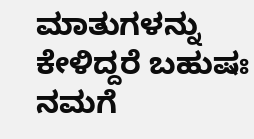ಮಾತುಗಳನ್ನು ಕೇಳಿದ್ದರೆ ಬಹುಷಃ ನಮಗೆ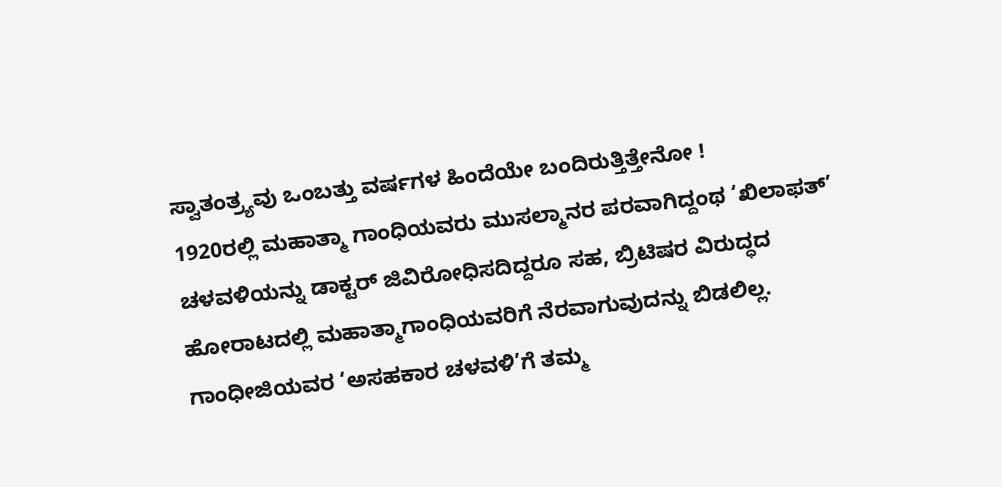ಸ್ವಾತಂತ್ರ್ಯವು ಒಂಬತ್ತು ವರ್ಷಗಳ ಹಿಂದೆಯೇ ಬಂದಿರುತ್ತಿತ್ತೇನೋ !
1920ರಲ್ಲಿ ಮಹಾತ್ಮಾ ಗಾಂಧಿಯವರು ಮುಸಲ್ಮಾನರ ಪರವಾಗಿದ್ದಂಥ ‘ಖಿಲಾಫತ್’ ಚಳವಳಿಯನ್ನು ಡಾಕ್ಟರ್ ಜಿವಿರೋಧಿಸದಿದ್ದರೂ ಸಹ, ಬ್ರಿಟಿಷರ ವಿರುದ್ಧದ ಹೋರಾಟದಲ್ಲಿ ಮಹಾತ್ಮಾಗಾಂಧಿಯವರಿಗೆ ನೆರವಾಗುವುದನ್ನು ಬಿಡಲಿಲ್ಲ. ಗಾಂಧೀಜಿಯವರ ‘ಅಸಹಕಾರ ಚಳವಳಿ’ಗೆ ತಮ್ಮ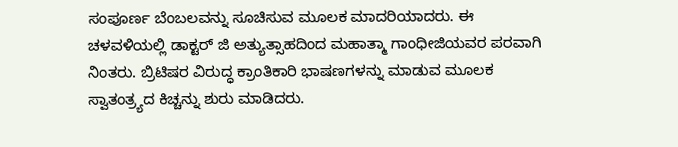ಸಂಪೂರ್ಣ ಬೆಂಬಲವನ್ನು ಸೂಚಿಸುವ ಮೂಲಕ ಮಾದರಿಯಾದರು. ಈ ಚಳವಳಿಯಲ್ಲಿ ಡಾಕ್ಟರ್ ಜಿ ಅತ್ಯುತ್ಸಾಹದಿಂದ ಮಹಾತ್ಮಾ ಗಾಂಧೀಜಿಯವರ ಪರವಾಗಿ ನಿಂತರು. ಬ್ರಿಟಿಷರ ವಿರುದ್ಧ ಕ್ರಾಂತಿಕಾರಿ ಭಾಷಣಗಳನ್ನು ಮಾಡುವ ಮೂಲಕ ಸ್ವಾತಂತ್ರ್ಯದ ಕಿಚ್ಚನ್ನು ಶುರು ಮಾಡಿದರು.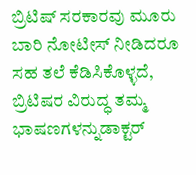ಬ್ರಿಟಿಷ್ ಸರಕಾರವು ಮೂರು ಬಾರಿ ನೋಟೀಸ್ ನೀಡಿದರೂ ಸಹ ತಲೆ ಕೆಡಿಸಿಕೊಳ್ಳದೆ, ಬ್ರಿಟಿಷರ ವಿರುದ್ಧ ತಮ್ಮ ಭಾಷಣಗಳನ್ನುಡಾಕ್ಟರ್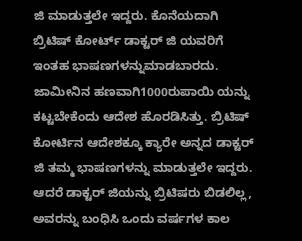ಜಿ ಮಾಡುತ್ತಲೇ ಇದ್ದರು. ಕೊನೆಯದಾಗಿ ಬ್ರಿಟಿಷ್ ಕೋರ್ಟ್ ಡಾಕ್ಟರ್ ಜಿ ಯವರಿಗೆ ಇಂತಹ ಭಾಷಣಗಳನ್ನುಮಾಡಬಾರದು. ಜಾಮೀನಿನ ಹಣವಾಗಿ1000ರುಪಾಯಿ ಯನ್ನು ಕಟ್ಟಬೇಕೆಂದು ಆದೇಶ ಹೊರಡಿಸಿತ್ತು. ಬ್ರಿಟಿಷ್ ಕೋರ್ಟಿನ ಆದೇಶಕ್ಕೂ ಕ್ಯಾರೇ ಅನ್ನದ ಡಾಕ್ಟರ್ ಜಿ ತಮ್ಮ ಭಾಷಣಗಳನ್ನು ಮಾಡುತ್ತಲೇ ಇದ್ದರು. ಆದರೆ ಡಾಕ್ಟರ್ ಜಿಯನ್ನು ಬ್ರಿಟಿಷರು ಬಿಡಲಿಲ್ಲ, ಅವರನ್ನು ಬಂಧಿಸಿ ಒಂದು ವರ್ಷಗಳ ಕಾಲ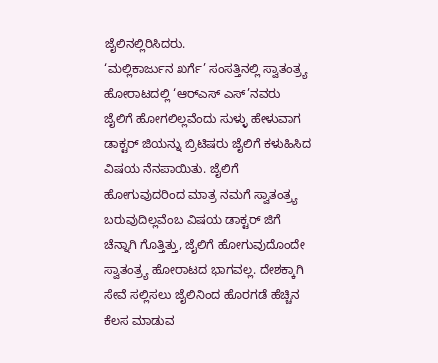ಜೈಲಿನಲ್ಲಿರಿಸಿದರು.
‘ಮಲ್ಲಿಕಾರ್ಜುನ ಖರ್ಗೆ’ ಸಂಸತ್ತಿನಲ್ಲಿ ಸ್ವಾತಂತ್ರ್ಯ ಹೋರಾಟದಲ್ಲಿ ‘ಆರ್‌ಎಸ್ ಎಸ್’ನವರು ಜೈಲಿಗೆ ಹೋಗಲಿಲ್ಲವೆಂದು ಸುಳ್ಳು ಹೇಳುವಾಗ ಡಾಕ್ಟರ್ ಜಿಯನ್ನು ಬ್ರಿಟಿಷರು ಜೈಲಿಗೆ ಕಳುಹಿಸಿದ ವಿಷಯ ನೆನಪಾಯಿತು. ಜೈಲಿಗೆ ಹೋಗುವುದರಿಂದ ಮಾತ್ರ ನಮಗೆ ಸ್ವಾತಂತ್ರ್ಯ ಬರುವುದಿಲ್ಲವೆಂಬ ವಿಷಯ ಡಾಕ್ಟರ್ ಜಿಗೆ ಚೆನ್ನಾಗಿ ಗೊತ್ತಿತ್ತು, ಜೈಲಿಗೆ ಹೋಗುವುದೊಂದೇ ಸ್ವಾತಂತ್ರ್ಯ ಹೋರಾಟದ ಭಾಗವಲ್ಲ. ದೇಶಕ್ಕಾಗಿ ಸೇವೆ ಸಲ್ಲಿಸಲು ಜೈಲಿನಿಂದ ಹೊರಗಡೆ ಹೆಚ್ಚಿನ ಕೆಲಸ ಮಾಡುವ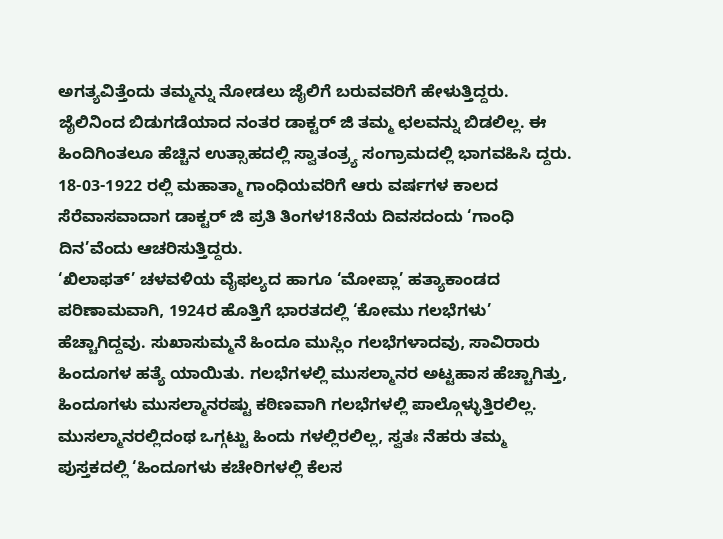ಅಗತ್ಯವಿತ್ತೆಂದು ತಮ್ಮನ್ನು ನೋಡಲು ಜೈಲಿಗೆ ಬರುವವರಿಗೆ ಹೇಳುತ್ತಿದ್ದರು.
ಜೈಲಿನಿಂದ ಬಿಡುಗಡೆಯಾದ ನಂತರ ಡಾಕ್ಟರ್ ಜಿ ತಮ್ಮ ಛಲವನ್ನು ಬಿಡಲಿಲ್ಲ. ಈ ಹಿಂದಿಗಿಂತಲೂ ಹೆಚ್ಚಿನ ಉತ್ಸಾಹದಲ್ಲಿ ಸ್ವಾತಂತ್ರ್ಯ ಸಂಗ್ರಾಮದಲ್ಲಿ ಭಾಗವಹಿಸಿ ದ್ದರು. 18-03-1922 ರಲ್ಲಿ ಮಹಾತ್ಮಾ ಗಾಂಧಿಯವರಿಗೆ ಆರು ವರ್ಷಗಳ ಕಾಲದ ಸೆರೆವಾಸವಾದಾಗ ಡಾಕ್ಟರ್ ಜಿ ಪ್ರತಿ ತಿಂಗಳ18ನೆಯ ದಿವಸದಂದು ‘ಗಾಂಧಿ ದಿನ’ವೆಂದು ಆಚರಿಸುತ್ತಿದ್ದರು.
‘ಖಿಲಾಫತ್’ ಚಳವಳಿಯ ವೈಫಲ್ಯದ ಹಾಗೂ ‘ಮೋಪ್ಲಾ’ ಹತ್ಯಾಕಾಂಡದ ಪರಿಣಾಮವಾಗಿ, 1924ರ ಹೊತ್ತಿಗೆ ಭಾರತದಲ್ಲಿ ‘ಕೋಮು ಗಲಭೆಗಳು’ ಹೆಚ್ಚಾಗಿದ್ದವು. ಸುಖಾಸುಮ್ಮನೆ ಹಿಂದೂ ಮುಸ್ಲಿಂ ಗಲಭೆಗಳಾದವು, ಸಾವಿರಾರು ಹಿಂದೂಗಳ ಹತ್ಯೆ ಯಾಯಿತು. ಗಲಭೆಗಳಲ್ಲಿ ಮುಸಲ್ಮಾನರ ಅಟ್ಟಹಾಸ ಹೆಚ್ಚಾಗಿತ್ತು, ಹಿಂದೂಗಳು ಮುಸಲ್ಮಾನರಷ್ಟು ಕಠಿಣವಾಗಿ ಗಲಭೆಗಳಲ್ಲಿ ಪಾಲ್ಗೊಳ್ಳುತ್ತಿರಲಿಲ್ಲ. ಮುಸಲ್ಮಾನರಲ್ಲಿದಂಥ ಒಗ್ಗಟ್ಟು ಹಿಂದು ಗಳಲ್ಲಿರಲಿಲ್ಲ, ಸ್ವತಃ ನೆಹರು ತಮ್ಮ ಪುಸ್ತಕದಲ್ಲಿ ‘ಹಿಂದೂಗಳು ಕಚೇರಿಗಳಲ್ಲಿ ಕೆಲಸ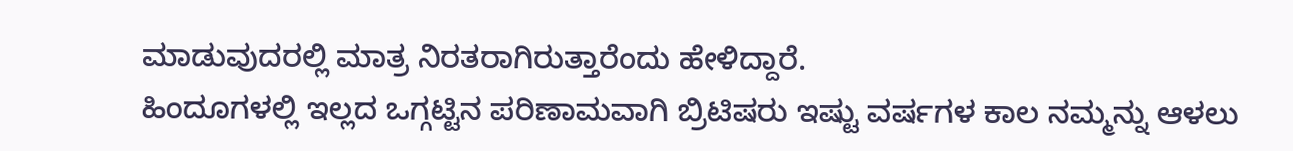ಮಾಡುವುದರಲ್ಲಿ ಮಾತ್ರ ನಿರತರಾಗಿರುತ್ತಾರೆಂದು ಹೇಳಿದ್ದಾರೆ.
ಹಿಂದೂಗಳಲ್ಲಿ ಇಲ್ಲದ ಒಗ್ಗಟ್ಟಿನ ಪರಿಣಾಮವಾಗಿ ಬ್ರಿಟಿಷರು ಇಷ್ಟು ವರ್ಷಗಳ ಕಾಲ ನಮ್ಮನ್ನು ಆಳಲು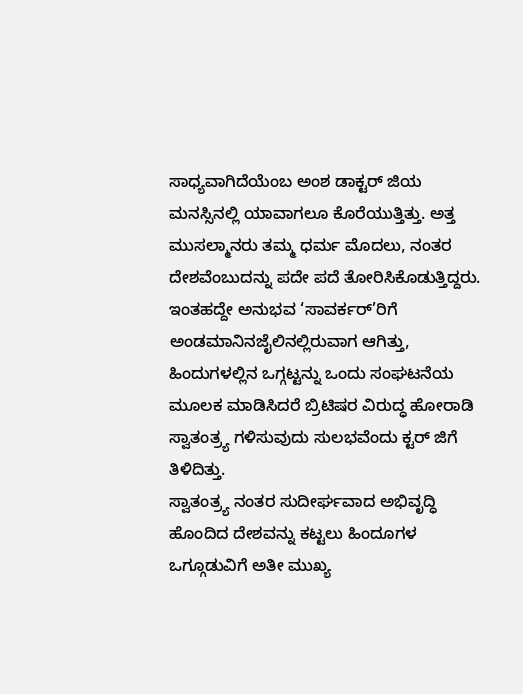ಸಾಧ್ಯವಾಗಿದೆಯೆಂಬ ಅಂಶ ಡಾಕ್ಟರ್ ಜಿಯ ಮನಸ್ಸಿನಲ್ಲಿ ಯಾವಾಗಲೂ ಕೊರೆಯುತ್ತಿತ್ತು. ಅತ್ತ ಮುಸಲ್ಮಾನರು ತಮ್ಮ ಧರ್ಮ ಮೊದಲು, ನಂತರ ದೇಶವೆಂಬುದನ್ನು ಪದೇ ಪದೆ ತೋರಿಸಿಕೊಡುತ್ತಿದ್ದರು. ಇಂತಹದ್ದೇ ಅನುಭವ ‘ಸಾವರ್ಕರ್’ರಿಗೆ ಅಂಡಮಾನಿನಜೈಲಿನಲ್ಲಿರುವಾಗ ಆಗಿತ್ತು, ಹಿಂದುಗಳಲ್ಲಿನ ಒಗ್ಗಟ್ಟನ್ನು ಒಂದು ಸಂಘಟನೆಯ ಮೂಲಕ ಮಾಡಿಸಿದರೆ ಬ್ರಿಟಿಷರ ವಿರುದ್ಧ ಹೋರಾಡಿ ಸ್ವಾತಂತ್ರ್ಯ ಗಳಿಸುವುದು ಸುಲಭವೆಂದು ಕ್ಟರ್ ಜಿಗೆ ತಿಳಿದಿತ್ತು.
ಸ್ವಾತಂತ್ರ್ಯ ನಂತರ ಸುದೀರ್ಘವಾದ ಅಭಿವೃದ್ಧಿ ಹೊಂದಿದ ದೇಶವನ್ನು ಕಟ್ಟಲು ಹಿಂದೂಗಳ ಒಗ್ಗೂಡುವಿಗೆ ಅತೀ ಮುಖ್ಯ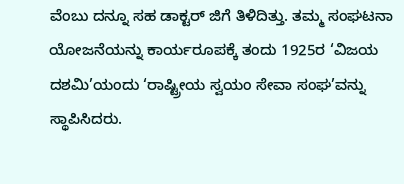ವೆಂಬು ದನ್ನೂ ಸಹ ಡಾಕ್ಟರ್ ಜಿಗೆ ತಿಳಿದಿತ್ತು. ತಮ್ಮ ಸಂಘಟನಾ ಯೋಜನೆಯನ್ನು ಕಾರ್ಯರೂಪಕ್ಕೆ ತಂದು 1925ರ ‘ವಿಜಯ  ದಶಮಿ’ಯಂದು ‘ರಾಷ್ಟ್ರೀಯ ಸ್ವಯಂ ಸೇವಾ ಸಂಘ’ವನ್ನು ಸ್ಥಾಪಿಸಿದರು.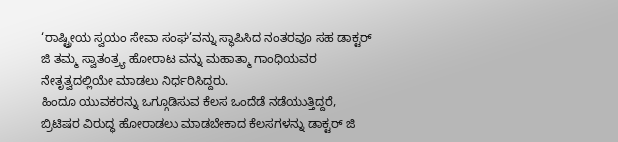‘ರಾಷ್ಟ್ರೀಯ ಸ್ವಯಂ ಸೇವಾ ಸಂಘ’ವನ್ನು ಸ್ಥಾಪಿಸಿದ ನಂತರವೂ ಸಹ ಡಾಕ್ಟರ್ ಜಿ ತಮ್ಮ ಸ್ವಾತಂತ್ರ್ಯ ಹೋರಾಟ ವನ್ನು ಮಹಾತ್ಮಾ ಗಾಂಧಿಯವರ ನೇತೃತ್ವದಲ್ಲಿಯೇ ಮಾಡಲು ನಿರ್ಧರಿಸಿದ್ದರು.
ಹಿಂದೂ ಯುವಕರನ್ನು ಒಗ್ಗೂಡಿಸುವ ಕೆಲಸ ಒಂದೆಡೆ ನಡೆಯುತ್ತಿದ್ದರೆ, ಬ್ರಿಟಿಷರ ವಿರುದ್ಧ ಹೋರಾಡಲು ಮಾಡಬೇಕಾದ ಕೆಲಸಗಳನ್ನು ಡಾಕ್ಟರ್ ಜಿ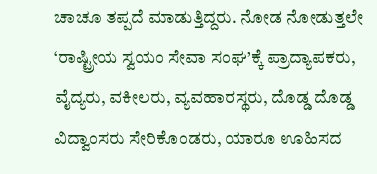ಚಾಚೂ ತಪ್ಪದೆ ಮಾಡುತ್ತಿದ್ದರು. ನೋಡ ನೋಡುತ್ತಲೇ ‘ರಾಷ್ಟ್ರೀಯ ಸ್ವಯಂ ಸೇವಾ ಸಂಘ’ಕ್ಕೆ ಪ್ರಾದ್ಯಾಪಕರು, ವೈದ್ಯರು, ವಕೀಲರು, ವ್ಯವಹಾರಸ್ಥರು, ದೊಡ್ಡ ದೊಡ್ಡ ವಿದ್ವಾಂಸರು ಸೇರಿಕೊಂಡರು, ಯಾರೂ ಊಹಿಸದ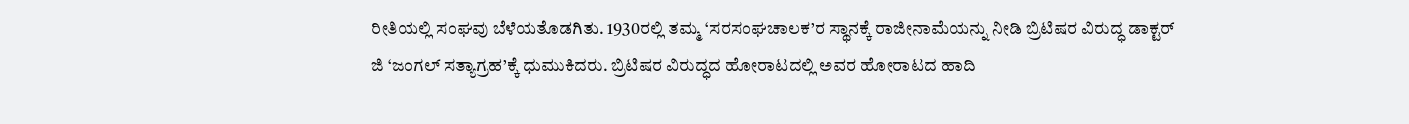ರೀತಿಯಲ್ಲಿ ಸಂಘವು ಬೆಳೆಯತೊಡಗಿತು. 1930ರಲ್ಲಿ ತಮ್ಮ ‘ಸರಸಂಘಚಾಲಕ’ರ ಸ್ಥಾನಕ್ಕೆ ರಾಜೀನಾಮೆಯನ್ನು ನೀಡಿ ಬ್ರಿಟಿಷರ ವಿರುದ್ಧ ಡಾಕ್ಟರ್ ಜಿ ‘ಜಂಗಲ್ ಸತ್ಯಾಗ್ರಹ’ಕ್ಕೆ ಧುಮುಕಿದರು. ಬ್ರಿಟಿಷರ ವಿರುದ್ಧದ ಹೋರಾಟದಲ್ಲಿ ಅವರ ಹೋರಾಟದ ಹಾದಿ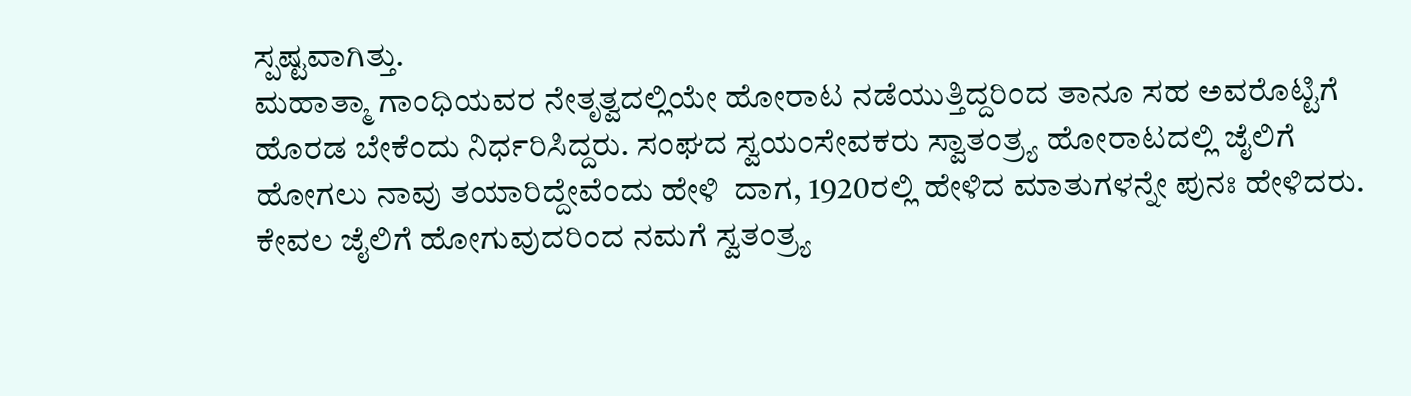ಸ್ಪಷ್ಟವಾಗಿತ್ತು.
ಮಹಾತ್ಮಾ ಗಾಂಧಿಯವರ ನೇತೃತ್ವದಲ್ಲಿಯೇ ಹೋರಾಟ ನಡೆಯುತ್ತಿದ್ದರಿಂದ ತಾನೂ ಸಹ ಅವರೊಟ್ಟಿಗೆ ಹೊರಡ ಬೇಕೆಂದು ನಿರ್ಧರಿಸಿದ್ದರು. ಸಂಘದ ಸ್ವಯಂಸೇವಕರು ಸ್ವಾತಂತ್ರ್ಯ ಹೋರಾಟದಲ್ಲಿ ಜೈಲಿಗೆ ಹೋಗಲು ನಾವು ತಯಾರಿದ್ದೇವೆಂದು ಹೇಳಿ  ದಾಗ, 1920ರಲ್ಲಿ ಹೇಳಿದ ಮಾತುಗಳನ್ನೇ ಪುನಃ ಹೇಳಿದರು. ಕೇವಲ ಜೈಲಿಗೆ ಹೋಗುವುದರಿಂದ ನಮಗೆ ಸ್ವತಂತ್ರ್ಯ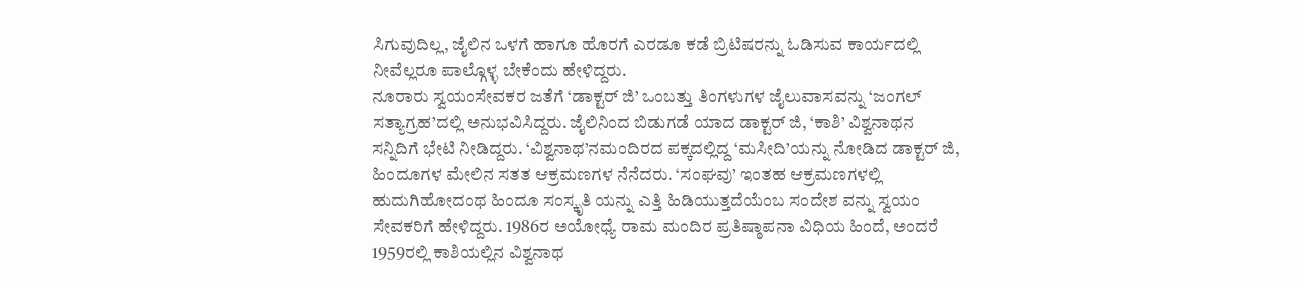ಸಿಗುವುದಿಲ್ಲ, ಜೈಲಿನ ಒಳಗೆ ಹಾಗೂ ಹೊರಗೆ ಎರಡೂ ಕಡೆ ಬ್ರಿಟಿಷರನ್ನು ಓಡಿಸುವ ಕಾರ್ಯದಲ್ಲಿ ನೀವೆಲ್ಲರೂ ಪಾಲ್ಗೊಳ್ಳ ಬೇಕೆಂದು ಹೇಳಿದ್ದರು.
ನೂರಾರು ಸ್ವಯಂಸೇವಕರ ಜತೆಗೆ ‘ಡಾಕ್ಟರ್ ಜಿ’ ಒಂಬತ್ತು ತಿಂಗಳುಗಳ ಜೈಲುವಾಸವನ್ನು ‘ಜಂಗಲ್ ಸತ್ಯಾಗ್ರಹ’ದಲ್ಲಿ ಅನುಭವಿಸಿದ್ದರು. ಜೈಲಿನಿಂದ ಬಿಡುಗಡೆ ಯಾದ ಡಾಕ್ಟರ್ ಜಿ, ‘ಕಾಶಿ’ ವಿಶ್ವನಾಥನ ಸನ್ನಿದಿಗೆ ಭೇಟಿ ನೀಡಿದ್ದರು. ‘ವಿಶ್ವನಾಥ’ನಮಂದಿರದ ಪಕ್ಕದಲ್ಲಿದ್ದ ‘ಮಸೀದಿ’ಯನ್ನು ನೋಡಿದ ಡಾಕ್ಟರ್ ಜಿ, ಹಿಂದೂಗಳ ಮೇಲಿನ ಸತತ ಆಕ್ರಮಣಗಳ ನೆನೆದರು. ‘ಸಂಘವು’ ಇಂತಹ ಆಕ್ರಮಣಗಳಲ್ಲಿ ಹುದುಗಿಹೋದಂಥ ಹಿಂದೂ ಸಂಸ್ಕೃತಿ ಯನ್ನು ಎತ್ತಿ ಹಿಡಿಯುತ್ತದೆಯೆಂಬ ಸಂದೇಶ ವನ್ನು ಸ್ವಯಂ ಸೇವಕರಿಗೆ ಹೇಳಿದ್ದರು. 1986ರ ಅಯೋಧ್ಯೆ ರಾಮ ಮಂದಿರ ಪ್ರತಿಷ್ಠಾಪನಾ ವಿಧಿಯ ಹಿಂದೆ, ಅಂದರೆ 1959ರಲ್ಲಿ ಕಾಶಿಯಲ್ಲಿನ ವಿಶ್ವನಾಥ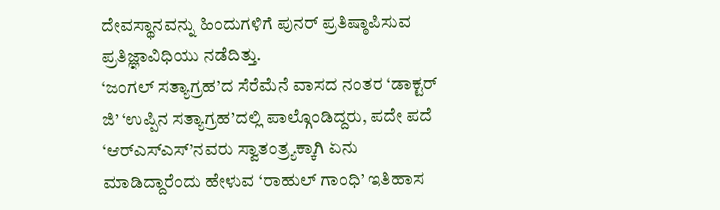ದೇವಸ್ಥಾನವನ್ನು ಹಿಂದುಗಳಿಗೆ ಪುನರ್ ಪ್ರತಿಷ್ಠಾಪಿಸುವ ಪ್ರತಿಜ್ಞಾವಿಧಿಯು ನಡೆದಿತ್ತು.
‘ಜಂಗಲ್ ಸತ್ಯಾಗ್ರಹ’ದ ಸೆರೆಮೆನೆ ವಾಸದ ನಂತರ ‘ಡಾಕ್ಟರ್ ಜಿ’ ‘ಉಪ್ಪಿನ ಸತ್ಯಾಗ್ರಹ’ದಲ್ಲಿ ಪಾಲ್ಗೊಂಡಿದ್ದರು, ಪದೇ ಪದೆ ‘ಆರ್‌ಎಸ್‌ಎಸ್’ನವರು ಸ್ವಾತಂತ್ರ್ಯಕ್ಕಾಗಿ ಏನು ಮಾಡಿದ್ದಾರೆಂದು ಹೇಳುವ ‘ರಾಹುಲ್ ಗಾಂಧಿ’ ಇತಿಹಾಸ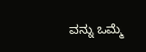ವನ್ನು ಒಮ್ಮೆ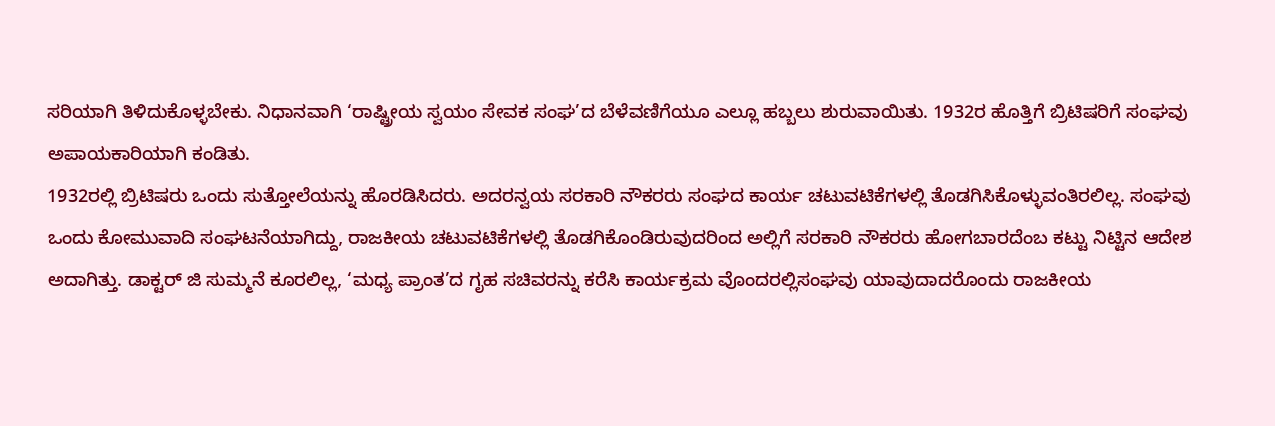ಸರಿಯಾಗಿ ತಿಳಿದುಕೊಳ್ಳಬೇಕು. ನಿಧಾನವಾಗಿ ‘ರಾಷ್ಟ್ರೀಯ ಸ್ವಯಂ ಸೇವಕ ಸಂಘ’ದ ಬೆಳೆವಣಿಗೆಯೂ ಎಲ್ಲೂ ಹಬ್ಬಲು ಶುರುವಾಯಿತು. 1932ರ ಹೊತ್ತಿಗೆ ಬ್ರಿಟಿಷರಿಗೆ ಸಂಘವು ಅಪಾಯಕಾರಿಯಾಗಿ ಕಂಡಿತು.
1932ರಲ್ಲಿ ಬ್ರಿಟಿಷರು ಒಂದು ಸುತ್ತೋಲೆಯನ್ನು ಹೊರಡಿಸಿದರು. ಅದರನ್ವಯ ಸರಕಾರಿ ನೌಕರರು ಸಂಘದ ಕಾರ್ಯ ಚಟುವಟಿಕೆಗಳಲ್ಲಿ ತೊಡಗಿಸಿಕೊಳ್ಳುವಂತಿರಲಿಲ್ಲ. ಸಂಘವು ಒಂದು ಕೋಮುವಾದಿ ಸಂಘಟನೆಯಾಗಿದ್ದು, ರಾಜಕೀಯ ಚಟುವಟಿಕೆಗಳಲ್ಲಿ ತೊಡಗಿಕೊಂಡಿರುವುದರಿಂದ ಅಲ್ಲಿಗೆ ಸರಕಾರಿ ನೌಕರರು ಹೋಗಬಾರದೆಂಬ ಕಟ್ಟು ನಿಟ್ಟಿನ ಆದೇಶ ಅದಾಗಿತ್ತು. ಡಾಕ್ಟರ್ ಜಿ ಸುಮ್ಮನೆ ಕೂರಲಿಲ್ಲ, ‘ಮಧ್ಯ ಪ್ರಾಂತ’ದ ಗೃಹ ಸಚಿವರನ್ನು ಕರೆಸಿ ಕಾರ್ಯಕ್ರಮ ವೊಂದರಲ್ಲಿಸಂಘವು ಯಾವುದಾದರೊಂದು ರಾಜಕೀಯ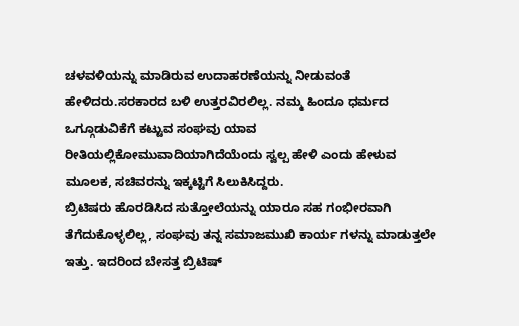ಚಳವಳಿಯನ್ನು ಮಾಡಿರುವ ಉದಾಹರಣೆಯನ್ನು ನೀಡುವಂತೆ ಹೇಳಿದರು.ಸರಕಾರದ ಬಳಿ ಉತ್ತರವಿರಲಿಲ್ಲ. ನಮ್ಮ ಹಿಂದೂ ಧರ್ಮದ ಒಗ್ಗೂಡುವಿಕೆಗೆ ಕಟ್ಟುವ ಸಂಘವು ಯಾವ ರೀತಿಯಲ್ಲಿಕೋಮುವಾದಿಯಾಗಿದೆಯೆಂದು ಸ್ವಲ್ಪ ಹೇಳಿ ಎಂದು ಹೇಳುವ ಮೂಲಕ, ಸಚಿವರನ್ನು ಇಕ್ಕಟ್ಟಿಗೆ ಸಿಲುಕಿಸಿದ್ದರು.
ಬ್ರಿಟಿಷರು ಹೊರಡಿಸಿದ ಸುತ್ತೋಲೆಯನ್ನು ಯಾರೂ ಸಹ ಗಂಭೀರವಾಗಿ ತೆಗೆದುಕೊಳ್ಳಲಿಲ್ಲ, ಸಂಘವು ತನ್ನ ಸಮಾಜಮುಖಿ ಕಾರ್ಯ ಗಳನ್ನು ಮಾಡುತ್ತಲೇ ಇತ್ತು. ಇದರಿಂದ ಬೇಸತ್ತ ಬ್ರಿಟಿಷ್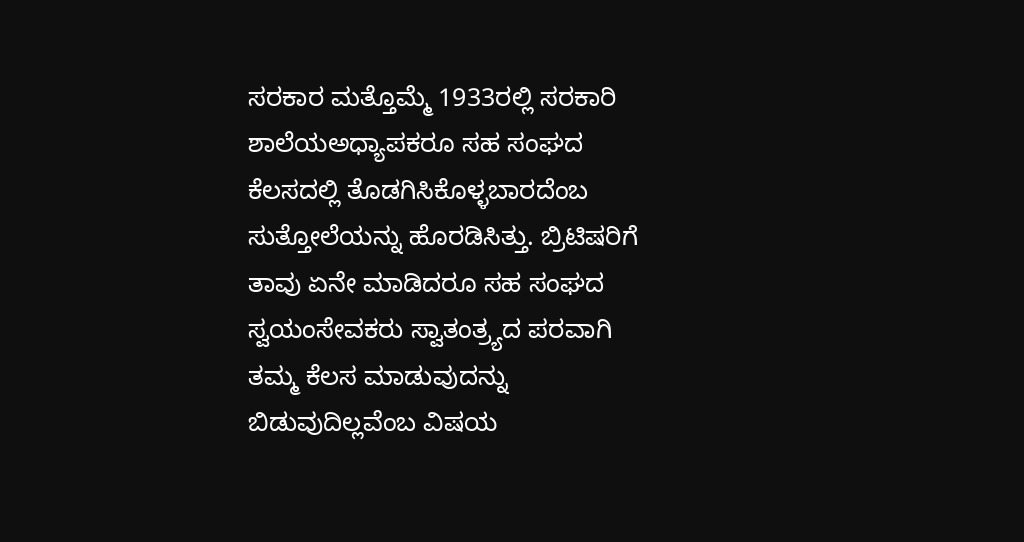ಸರಕಾರ ಮತ್ತೊಮ್ಮೆ 1933ರಲ್ಲಿ ಸರಕಾರಿ ಶಾಲೆಯಅಧ್ಯಾಪಕರೂ ಸಹ ಸಂಘದ ಕೆಲಸದಲ್ಲಿ ತೊಡಗಿಸಿಕೊಳ್ಳಬಾರದೆಂಬ ಸುತ್ತೋಲೆಯನ್ನು ಹೊರಡಿಸಿತ್ತು. ಬ್ರಿಟಿಷರಿಗೆ ತಾವು ಏನೇ ಮಾಡಿದರೂ ಸಹ ಸಂಘದ ಸ್ವಯಂಸೇವಕರು ಸ್ವಾತಂತ್ರ್ಯದ ಪರವಾಗಿ ತಮ್ಮ ಕೆಲಸ ಮಾಡುವುದನ್ನು ಬಿಡುವುದಿಲ್ಲವೆಂಬ ವಿಷಯ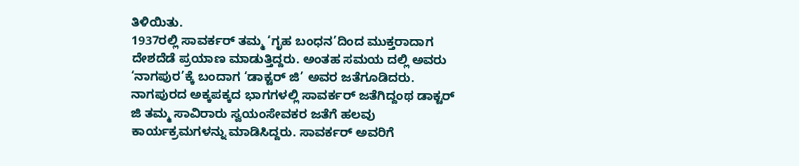ತಿಳಿಯಿತು.
1937ರಲ್ಲಿ ಸಾವರ್ಕರ್ ತಮ್ಮ ‘ಗೃಹ ಬಂಧನ’ದಿಂದ ಮುಕ್ತರಾದಾಗ ದೇಶದೆಡೆ ಪ್ರಯಾಣ ಮಾಡುತ್ತಿದ್ದರು. ಅಂತಹ ಸಮಯ ದಲ್ಲಿ ಅವರು ‘ನಾಗಪುರ’ಕ್ಕೆ ಬಂದಾಗ ‘ಡಾಕ್ಟರ್ ಜಿ’ ಅವರ ಜತೆಗೂಡಿದರು. ನಾಗಪುರದ ಅಕ್ಕಪಕ್ಕದ ಭಾಗಗಳಲ್ಲಿ ಸಾವರ್ಕರ್ ಜತೆಗಿದ್ದಂಥ ಡಾಕ್ಟರ್ ಜಿ ತಮ್ಮ ಸಾವಿರಾರು ಸ್ವಯಂಸೇವಕರ ಜತೆಗೆ ಹಲವು ಕಾರ್ಯಕ್ರಮಗಳನ್ನು ಮಾಡಿಸಿದ್ದರು. ಸಾವರ್ಕರ್ ಅವರಿಗೆ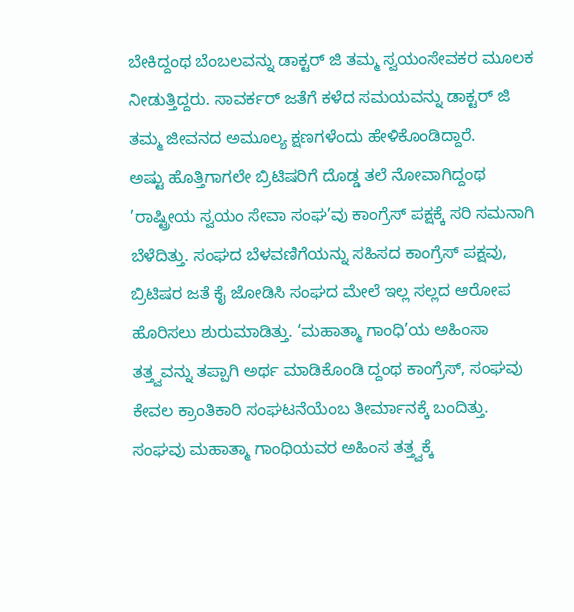ಬೇಕಿದ್ದಂಥ ಬೆಂಬಲವನ್ನು ಡಾಕ್ಟರ್ ಜಿ ತಮ್ಮ ಸ್ವಯಂಸೇವಕರ ಮೂಲಕ ನೀಡುತ್ತಿದ್ದರು. ಸಾವರ್ಕರ್ ಜತೆಗೆ ಕಳೆದ ಸಮಯವನ್ನು ಡಾಕ್ಟರ್ ಜಿ ತಮ್ಮ ಜೀವನದ ಅಮೂಲ್ಯ ಕ್ಷಣಗಳೆಂದು ಹೇಳಿಕೊಂಡಿದ್ದಾರೆ.
ಅಷ್ಟು ಹೊತ್ತಿಗಾಗಲೇ ಬ್ರಿಟಿಷರಿಗೆ ದೊಡ್ಡ ತಲೆ ನೋವಾಗಿದ್ದಂಥ ’ರಾಷ್ಟ್ರೀಯ ಸ್ವಯಂ ಸೇವಾ ಸಂಘ’ವು ಕಾಂಗ್ರೆಸ್ ಪಕ್ಷಕ್ಕೆ ಸರಿ ಸಮನಾಗಿ ಬೆಳೆದಿತ್ತು. ಸಂಘದ ಬೆಳವಣಿಗೆಯನ್ನು ಸಹಿಸದ ಕಾಂಗ್ರೆಸ್ ಪಕ್ಷವು, ಬ್ರಿಟಿಷರ ಜತೆ ಕೈ ಜೋಡಿಸಿ ಸಂಘದ ಮೇಲೆ ಇಲ್ಲ ಸಲ್ಲದ ಆರೋಪ ಹೊರಿಸಲು ಶುರುಮಾಡಿತ್ತು. ‘ಮಹಾತ್ಮಾ ಗಾಂಧಿ’ಯ ಅಹಿಂಸಾ ತತ್ತ್ವವನ್ನು ತಪ್ಪಾಗಿ ಅರ್ಥ ಮಾಡಿಕೊಂಡಿ ದ್ದಂಥ ಕಾಂಗ್ರೆಸ್, ಸಂಘವು ಕೇವಲ ಕ್ರಾಂತಿಕಾರಿ ಸಂಘಟನೆಯೆಂಬ ತೀರ್ಮಾನಕ್ಕೆ ಬಂದಿತ್ತು.
ಸಂಘವು ಮಹಾತ್ಮಾ ಗಾಂಧಿಯವರ ಅಹಿಂಸ ತತ್ತ್ವಕ್ಕೆ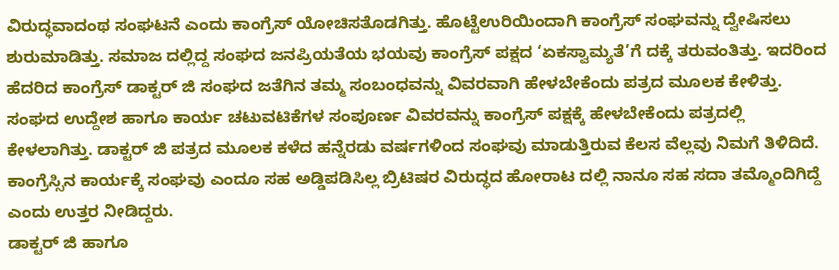ವಿರುದ್ಧವಾದಂಥ ಸಂಘಟನೆ ಎಂದು ಕಾಂಗ್ರೆಸ್ ಯೋಚಿಸತೊಡಗಿತ್ತು. ಹೊಟ್ಟೆಉರಿಯಿಂದಾಗಿ ಕಾಂಗ್ರೆಸ್ ಸಂಘವನ್ನು ದ್ವೇಷಿಸಲು ಶುರುಮಾಡಿತ್ತು. ಸಮಾಜ ದಲ್ಲಿದ್ದ ಸಂಘದ ಜನಪ್ರಿಯತೆಯ ಭಯವು ಕಾಂಗ್ರೆಸ್ ಪಕ್ಷದ ‘ಏಕಸ್ವಾಮ್ಯತೆ’ಗೆ ದಕ್ಕೆ ತರುವಂತಿತ್ತು. ಇದರಿಂದ ಹೆದರಿದ ಕಾಂಗ್ರೆಸ್ ಡಾಕ್ಟರ್ ಜಿ ಸಂಘದ ಜತೆಗಿನ ತಮ್ಮ ಸಂಬಂಧವನ್ನು ವಿವರವಾಗಿ ಹೇಳಬೇಕೆಂದು ಪತ್ರದ ಮೂಲಕ ಕೇಳಿತ್ತು.
ಸಂಘದ ಉದ್ದೇಶ ಹಾಗೂ ಕಾರ್ಯ ಚಟುವಟಿಕೆಗಳ ಸಂಪೂರ್ಣ ವಿವರವನ್ನು ಕಾಂಗ್ರೆಸ್ ಪಕ್ಷಕ್ಕೆ ಹೇಳಬೇಕೆಂದು ಪತ್ರದಲ್ಲಿ ಕೇಳಲಾಗಿತ್ತು. ಡಾಕ್ಟರ್ ಜಿ ಪತ್ರದ ಮೂಲಕ ಕಳೆದ ಹನ್ನೆರಡು ವರ್ಷಗಳಿಂದ ಸಂಘವು ಮಾಡುತ್ತಿರುವ ಕೆಲಸ ವೆಲ್ಲವು ನಿಮಗೆ ತಿಳಿದಿದೆ. ಕಾಂಗ್ರೆಸ್ಸಿನ ಕಾರ್ಯಕ್ಕೆ ಸಂಘವು ಎಂದೂ ಸಹ ಅಡ್ಡಿಪಡಿಸಿಲ್ಲ ಬ್ರಿಟಿಷರ ವಿರುದ್ಧದ ಹೋರಾಟ ದಲ್ಲಿ ನಾನೂ ಸಹ ಸದಾ ತಮ್ಮೊಂದಿಗಿದ್ದೆ ಎಂದು ಉತ್ತರ ನೀಡಿದ್ದರು.
ಡಾಕ್ಟರ್ ಜಿ ಹಾಗೂ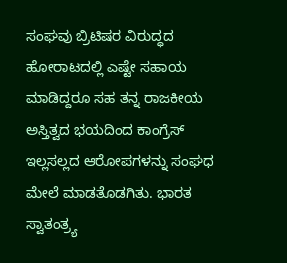ಸಂಘವು ಬ್ರಿಟಿಷರ ವಿರುದ್ಧದ ಹೋರಾಟದಲ್ಲಿ ಎಷ್ಟೇ ಸಹಾಯ ಮಾಡಿದ್ದರೂ ಸಹ ತನ್ನ ರಾಜಕೀಯ ಅಸ್ತಿತ್ವದ ಭಯದಿಂದ ಕಾಂಗ್ರೆಸ್ ಇಲ್ಲಸಲ್ಲದ ಆರೋಪಗಳನ್ನು ಸಂಘಧ ಮೇಲೆ ಮಾಡತೊಡಗಿತು. ಭಾರತ ಸ್ವಾತಂತ್ರ್ಯ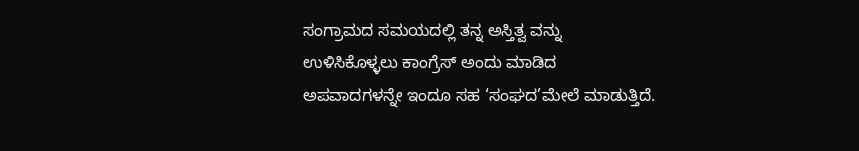ಸಂಗ್ರಾಮದ ಸಮಯದಲ್ಲಿ ತನ್ನ ಅಸ್ತಿತ್ವ ವನ್ನು ಉಳಿಸಿಕೊಳ್ಳಲು ಕಾಂಗ್ರೆಸ್ ಅಂದು ಮಾಡಿದ ಅಪವಾದಗಳನ್ನೇ ಇಂದೂ ಸಹ ‘ಸಂಘದ’ಮೇಲೆ ಮಾಡುತ್ತಿದೆ.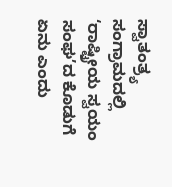ಸ್ವಾತಂತ್ರ್ಯ ಸಂಗ್ರಾಮದಲ್ಲಿ ‘ರಾಷ್ಟ್ರೀಯ ಸ್ವಯಂ ಸಂಘ’ದ ಕೊಡುಗೆ ಏನು ಎಂದು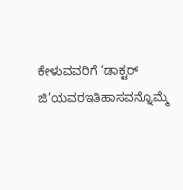ಕೇಳುವವರಿಗೆ ‘ಡಾಕ್ಟರ್ ಜಿ’ಯವರಇತಿಹಾಸವನ್ನೊಮ್ಮೆ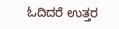ಓದಿದರೆ ಉತ್ತರ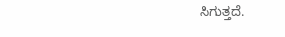ಸಿಗುತ್ತದೆ.